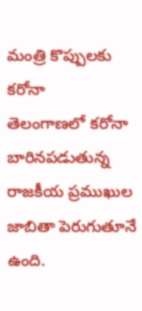మంత్రి కొప్పులకు కరోనా
తెలంగాణలో కరోనా బారినపడుతున్న రాజకీయ ప్రముఖుల జాబితా పెరుగుతూనే ఉంది.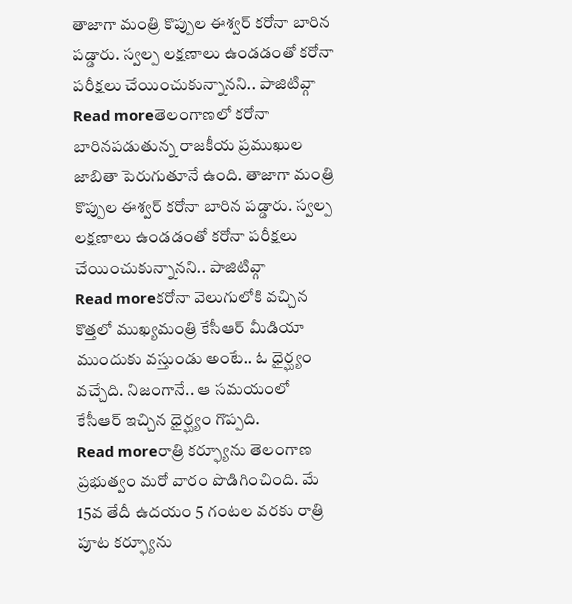తాజాగా మంత్రి కొప్పుల ఈశ్వర్ కరోనా బారిన పడ్డారు. స్వల్ప లక్షణాలు ఉండడంతో కరోనా పరీక్షలు చేయించుకున్నానని.. పాజిటివ్గా
Read moreతెలంగాణలో కరోనా బారినపడుతున్న రాజకీయ ప్రముఖుల జాబితా పెరుగుతూనే ఉంది. తాజాగా మంత్రి కొప్పుల ఈశ్వర్ కరోనా బారిన పడ్డారు. స్వల్ప లక్షణాలు ఉండడంతో కరోనా పరీక్షలు చేయించుకున్నానని.. పాజిటివ్గా
Read moreకరోనా వెలుగులోకి వచ్చిన కొత్తలో ముఖ్యమంత్రి కేసీఆర్ మీడియా ముందుకు వస్తుండు అంటే.. ఓ ధైర్ఘ్యం వచ్చేది. నిజంగానే.. ఆ సమయంలో కేసీఆర్ ఇచ్చిన ధైర్ఘ్యం గొప్పది.
Read moreరాత్రి కర్ఫ్యూను తెలంగాణ ప్రభుత్వం మరో వారం పొడిగించింది. మే 15వ తేదీ ఉదయం 5 గంటల వరకు రాత్రి పూట కర్ఫ్యూను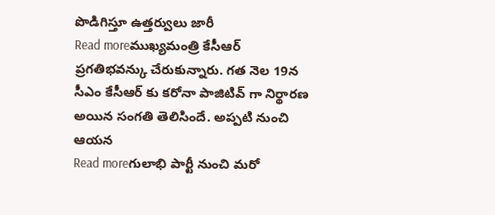పొడిగిస్తూ ఉత్తర్వులు జారీ
Read moreముఖ్యమంత్రి కేసీఆర్ ప్రగతిభవన్కు చేరుకున్నారు. గత నెల 19న సీఎం కేసీఆర్ కు కరోనా పాజిటివ్ గా నిర్థారణ అయిన సంగతి తెలిసిందే. అప్పటి నుంచి ఆయన
Read moreగులాభి పార్టీ నుంచి మరో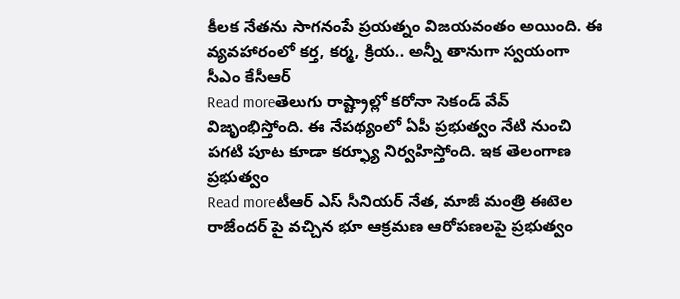కీలక నేతను సాగనంపే ప్రయత్నం విజయవంతం అయింది. ఈ వ్యవహారంలో కర్త, కర్మ, క్రియ.. అన్నీ తానుగా స్వయంగా సీఎం కేసీఆర్
Read moreతెలుగు రాష్ట్రాల్లో కరోనా సెకండ్ వేవ్ విజృంభిస్తోంది. ఈ నేపథ్యంలో ఏపీ ప్రభుత్వం నేటి నుంచి పగటి పూట కూడా కర్ఫ్యూ నిర్వహిస్తోంది. ఇక తెలంగాణ ప్రభుత్వం
Read moreటీఆర్ ఎస్ సీనియర్ నేత, మాజీ మంత్రి ఈటెల రాజేందర్ పై వచ్చిన భూ ఆక్రమణ ఆరోపణలపై ప్రభుత్వం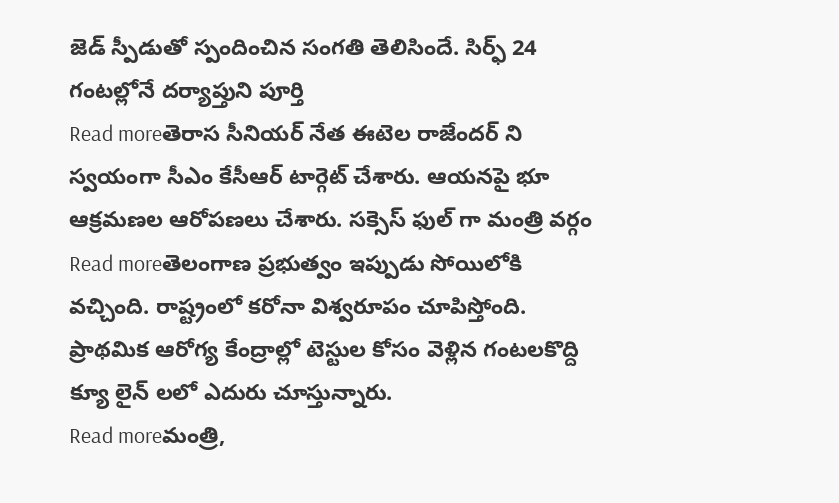జెడ్ స్పీడుతో స్పందించిన సంగతి తెలిసిందే. సిర్ఫ్ 24 గంటల్లోనే దర్యాప్తుని పూర్తి
Read moreతెరాస సీనియర్ నేత ఈటెల రాజేందర్ ని స్వయంగా సీఎం కేసీఆర్ టార్గెట్ చేశారు. ఆయనపై భూ ఆక్రమణల ఆరోపణలు చేశారు. సక్సెస్ ఫుల్ గా మంత్రి వర్గం
Read moreతెలంగాణ ప్రభుత్వం ఇప్పుడు సోయిలోకి వచ్చింది. రాష్ట్రంలో కరోనా విశ్వరూపం చూపిస్తోంది. ప్రాథమిక ఆరోగ్య కేంద్రాల్లో టెస్టుల కోసం వెళ్లిన గంటలకొద్ది క్యూ లైన్ లలో ఎదురు చూస్తున్నారు.
Read moreమంత్రి,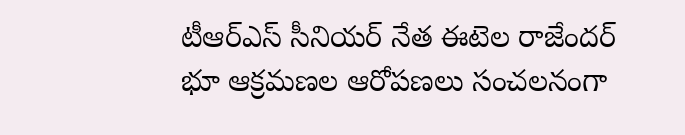టీఆర్ఎస్ సీనియర్ నేత ఈటెల రాజేందర్ భూ ఆక్రమణల ఆరోపణలు సంచలనంగా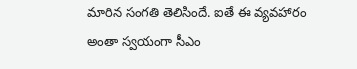మారిన సంగతి తెలిసిందే. ఐతే ఈ వ్యవహారం అంతా స్వయంగా సీఎం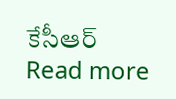కేసీఆర్
Read more